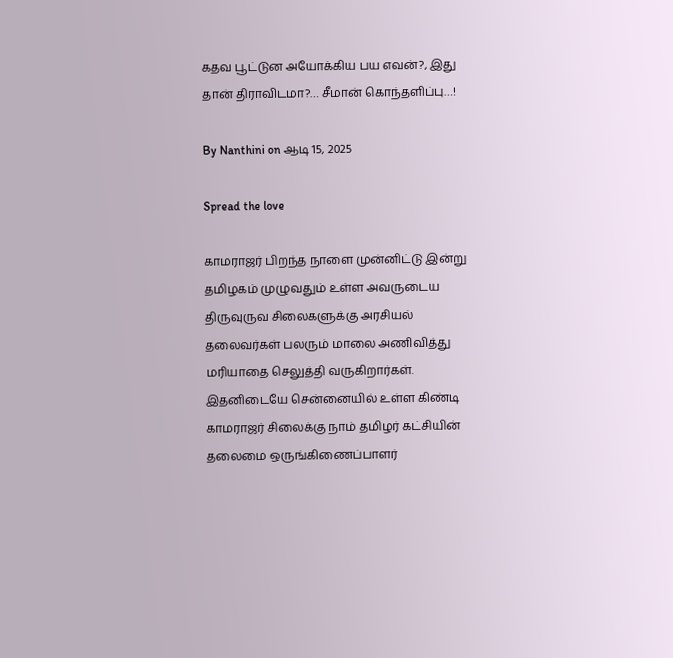கதவ பூட்டுன அயோக்கிய பய எவன்?, இது தான் திராவிடமா?… சீமான் கொந்தளிப்பு…!

By Nanthini on ஆடி 15, 2025

Spread the love

காமராஜர் பிறந்த நாளை முன்னிட்டு இன்று தமிழகம் முழுவதும் உள்ள அவருடைய திருவுருவ சிலைகளுக்கு அரசியல் தலைவர்கள் பலரும் மாலை அணிவித்து மரியாதை செலுத்தி வருகிறார்கள். இதனிடையே சென்னையில் உள்ள கிண்டி காமராஜர் சிலைக்கு நாம் தமிழர் கட்சியின் தலைமை ஒருங்கிணைப்பாளர்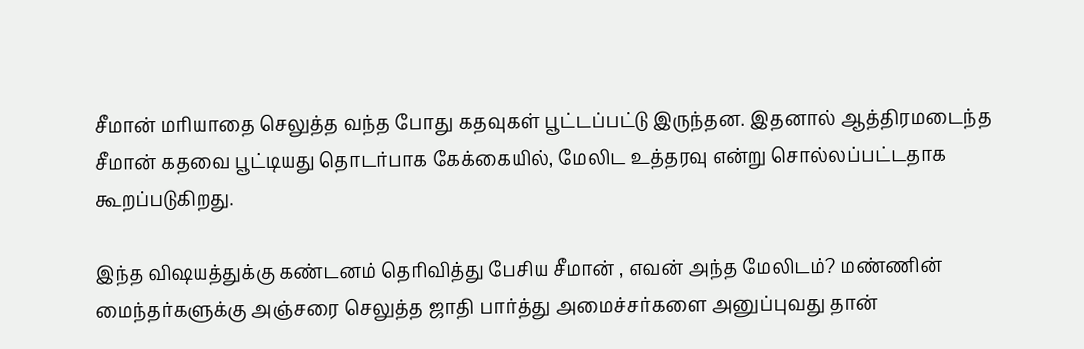சீமான் மரியாதை செலுத்த வந்த போது கதவுகள் பூட்டப்பட்டு இருந்தன. இதனால் ஆத்திரமடைந்த சீமான் கதவை பூட்டியது தொடர்பாக கேக்கையில், மேலிட உத்தரவு என்று சொல்லப்பட்டதாக கூறப்படுகிறது.

இந்த விஷயத்துக்கு கண்டனம் தெரிவித்து பேசிய சீமான் , எவன் அந்த மேலிடம்? மண்ணின் மைந்தர்களுக்கு அஞ்சரை செலுத்த ஜாதி பார்த்து அமைச்சர்களை அனுப்புவது தான்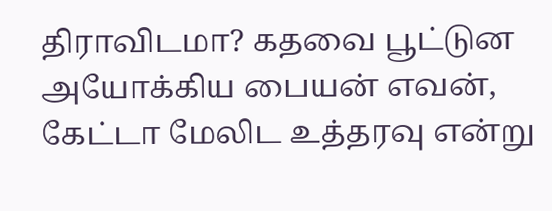திராவிடமா? கதவை பூட்டுன அயோக்கிய பையன் எவன், கேட்டா மேலிட உத்தரவு என்று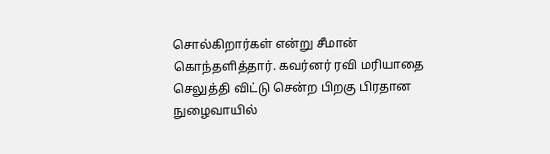சொல்கிறார்கள் என்று சீமான் கொந்தளித்தார். கவர்னர் ரவி மரியாதை செலுத்தி விட்டு சென்ற பிறகு பிரதான நுழைவாயில்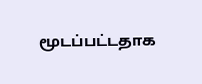மூடப்பட்டதாக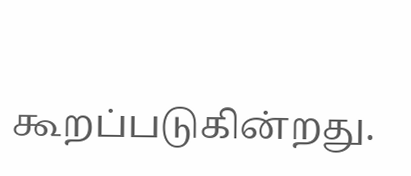கூறப்படுகின்றது.